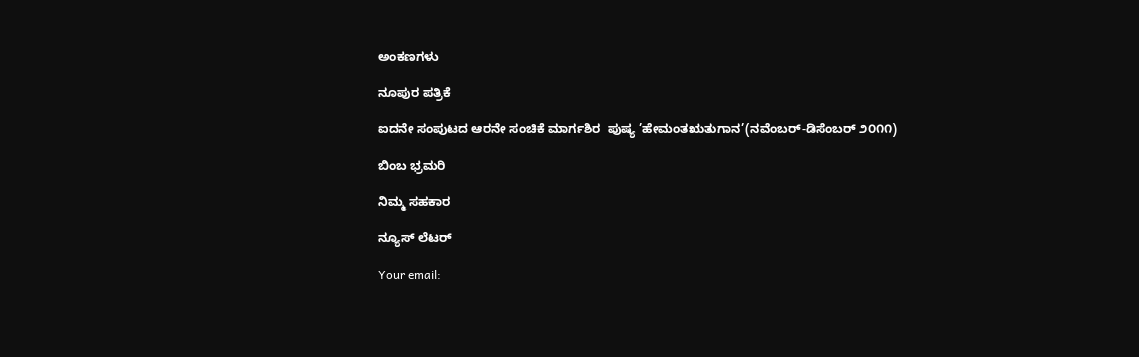ಅಂಕಣಗಳು

ನೂಪುರ ಪತ್ರಿಕೆ

ಐದನೇ ಸಂಪುಟದ ಆರನೇ ಸಂಚಿಕೆ ಮಾರ್ಗಶಿರ  ಪುಷ್ಯ ’ಹೇಮಂತಋತುಗಾನ’(ನವೆಂಬರ್-ಡಿಸೆಂಬರ್ ೨೦೧೧)

ಬಿಂಬ ಭ್ರಮರಿ

ನಿಮ್ಮ ಸಹಕಾರ

ನ್ಯೂಸ್ ಲೆಟರ್

Your email: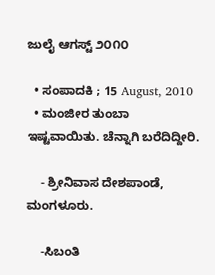ಜುಲೈ ಆಗಸ್ಟ್ ೨೦೧೦

  • ಸಂಪಾದಕಿ ; 15 August, 2010
  • ಮಂಜೀರ ತುಂಬಾ ಇಷ್ಟವಾಯಿತು. ಚೆನ್ನಾಗಿ ಬರೆದಿದ್ದೀರಿ.

    - ಶ್ರೀನಿವಾಸ ದೇಶಪಾಂಡೆ, ಮಂಗಳೂರು.

    -ಸಿಬಂತಿ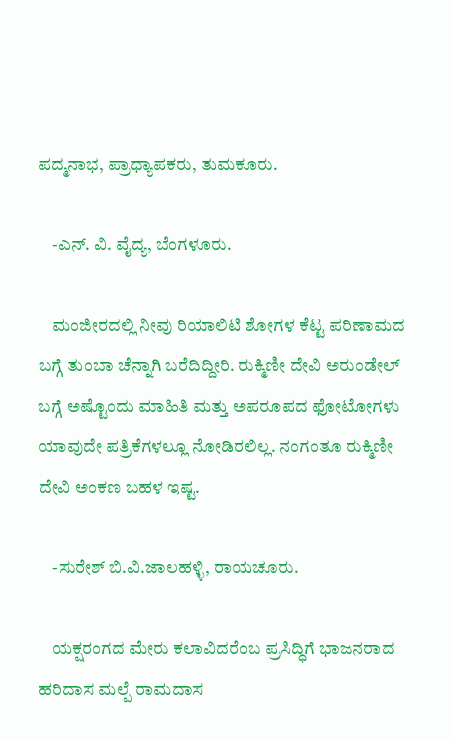ಪದ್ಮನಾಭ, ಪ್ರಾಧ್ಯಾಪಕರು, ತುಮಕೂರು.

    -ಎನ್. ವಿ. ವೈದ್ಯ, ಬೆಂಗಳೂರು.

    ಮಂಜೀರದಲ್ಲಿ ನೀವು ರಿಯಾಲಿಟಿ ಶೋಗಳ ಕೆಟ್ಟ ಪರಿಣಾಮದ ಬಗ್ಗೆ ತುಂಬಾ ಚೆನ್ನಾಗಿ ಬರೆದಿದ್ದೀರಿ. ರುಕ್ಮಿಣೀ ದೇವಿ ಅರುಂಡೇಲ್ ಬಗ್ಗೆ ಅಷ್ಟೊಂದು ಮಾಹಿತಿ ಮತ್ತು ಅಪರೂಪದ ಫೋಟೋಗಳು ಯಾವುದೇ ಪತ್ರಿಕೆಗಳಲ್ಲೂ ನೋಡಿರಲಿಲ್ಲ. ನಂಗಂತೂ ರುಕ್ಮಿಣೀ ದೇವಿ ಅಂಕಣ ಬಹಳ ಇಷ್ಟ.

    -ಸುರೇಶ್ ಬಿ.ವಿ.ಜಾಲಹಳ್ಳಿ, ರಾಯಚೂರು.

    ಯಕ್ಷರಂಗದ ಮೇರು ಕಲಾವಿದರೆಂಬ ಪ್ರಸಿದ್ಧಿಗೆ ಭಾಜನರಾದ ಹರಿದಾಸ ಮಲ್ಪೆ ರಾಮದಾಸ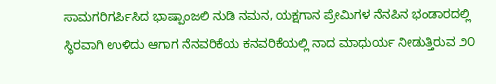ಸಾಮಗರಿಗರ್ಪಿಸಿದ ಭಾಷ್ಪಾಂಜಲಿ ನುಡಿ ನಮನ, ಯಕ್ಷಗಾನ ಪ್ರೇಮಿಗಳ ನೆನಪಿನ ಭಂಡಾರದಲ್ಲಿ ಸ್ಥಿರವಾಗಿ ಉಳಿದು ಆಗಾಗ ನೆನವರಿಕೆಯ ಕನವರಿಕೆಯಲ್ಲಿ ನಾದ ಮಾಧುರ್ಯ ನೀಡುತ್ತಿರುವ ೨೦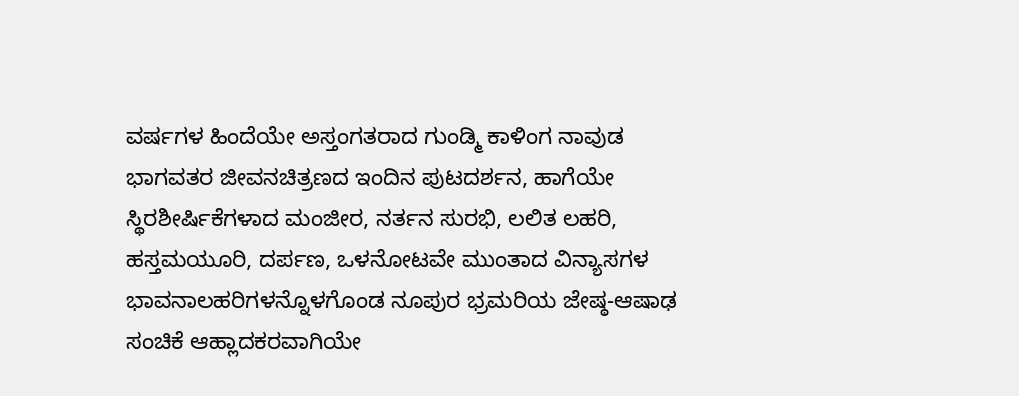ವರ್ಷಗಳ ಹಿಂದೆಯೇ ಅಸ್ತಂಗತರಾದ ಗುಂಡ್ಮಿ ಕಾಳಿಂಗ ನಾವುಡ ಭಾಗವತರ ಜೀವನಚಿತ್ರಣದ ಇಂದಿನ ಪುಟದರ್ಶನ, ಹಾಗೆಯೇ ಸ್ಥಿರಶೀರ್ಷಿಕೆಗಳಾದ ಮಂಜೀರ, ನರ್ತನ ಸುರಭಿ, ಲಲಿತ ಲಹರಿ, ಹಸ್ತಮಯೂರಿ, ದರ್ಪಣ, ಒಳನೋಟವೇ ಮುಂತಾದ ವಿನ್ಯಾಸಗಳ ಭಾವನಾಲಹರಿಗಳನ್ನೊಳಗೊಂಡ ನೂಪುರ ಭ್ರಮರಿಯ ಜೇಷ್ಠ-ಆಷಾಢ ಸಂಚಿಕೆ ಆಹ್ಲಾದಕರವಾಗಿಯೇ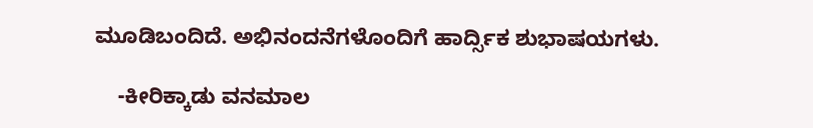ಮೂಡಿಬಂದಿದೆ. ಅಭಿನಂದನೆಗಳೊಂದಿಗೆ ಹಾರ್ದ್ಸಿಕ ಶುಭಾಷಯಗಳು.

    -ಕೀರಿಕ್ಕಾಡು ವನಮಾಲ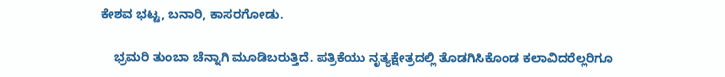ಕೇಶವ ಭಟ್ಟ, ಬನಾರಿ, ಕಾಸರಗೋಡು.

    ಭ್ರಮರಿ ತುಂಬಾ ಚೆನ್ನಾಗಿ ಮೂಡಿಬರುತ್ತಿದೆ. ಪತ್ರಿಕೆಯು ನೃತ್ಯಕ್ಷೇತ್ರದಲ್ಲಿ ತೊಡಗಿಸಿಕೊಂಡ ಕಲಾವಿದರೆಲ್ಲರಿಗೂ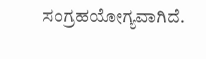ಸಂಗ್ರಹಯೋಗ್ಯವಾಗಿದೆ.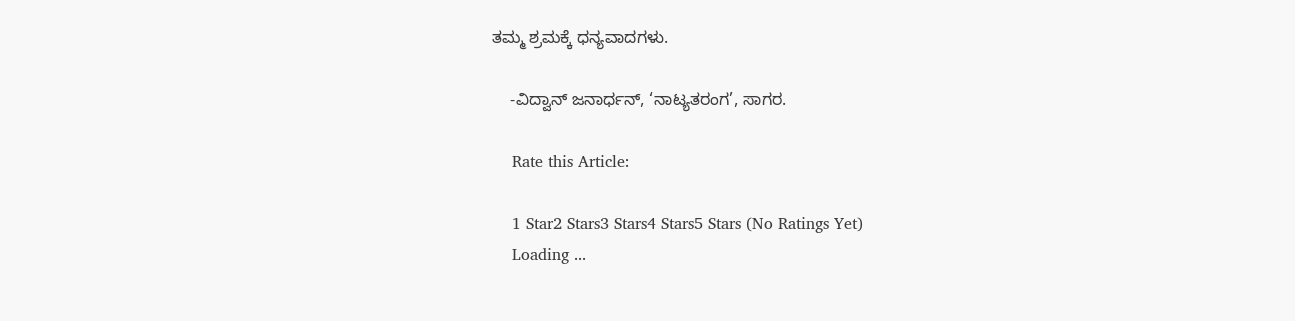ತಮ್ಮ ಶ್ರಮಕ್ಕೆ ಧನ್ಯವಾದಗಳು.

    -ವಿದ್ವಾನ್ ಜನಾರ್ಧನ್, ‘ನಾಟ್ಯತರಂಗ’, ಸಾಗರ.

    Rate this Article:

    1 Star2 Stars3 Stars4 Stars5 Stars (No Ratings Yet)
    Loading ...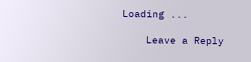Loading ...

    Leave a Reply